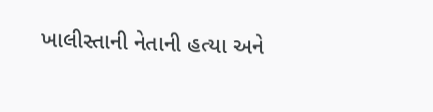ખાલીસ્તાની નેતાની હત્યા અને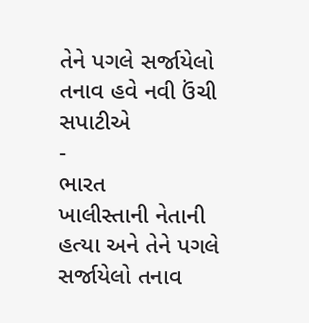તેને પગલે સર્જાયેલો તનાવ હવે નવી ઉંચી સપાટીએ
-
ભારત
ખાલીસ્તાની નેતાની હત્યા અને તેને પગલે સર્જાયેલો તનાવ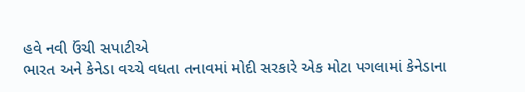હવે નવી ઉંચી સપાટીએ
ભારત અને કેનેડા વચ્ચે વધતા તનાવમાં મોદી સરકારે એક મોટા પગલામાં કેનેડાના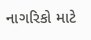નાગરિકો માટે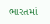ભારતમાં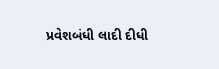પ્રવેશબંધી લાદી દીધી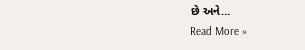છે અને…
Read More »